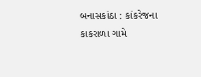બનાસકાંઠા : કાંકરેજના કાકરાળા ગામે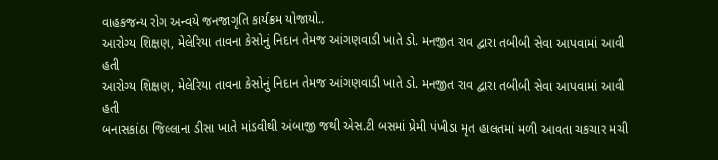વાહકજન્ય રોગ અન્વયે જનજાગૃતિ કાર્યક્રમ યોજાયો..
આરોગ્ય શિક્ષણ, મેલેરિયા તાવના કેસોનું નિદાન તેમજ આંગણવાડી ખાતે ડો. મનજીત રાવ દ્વારા તબીબી સેવા આપવામાં આવી હતી
આરોગ્ય શિક્ષણ, મેલેરિયા તાવના કેસોનું નિદાન તેમજ આંગણવાડી ખાતે ડો. મનજીત રાવ દ્વારા તબીબી સેવા આપવામાં આવી હતી
બનાસકાંઠા જિલ્લાના ડીસા ખાતે માંડવીથી અંબાજી જથી એસ.ટી બસમાં પ્રેમી પંખીડા મૃત હાલતમાં મળી આવતા ચકચાર મચી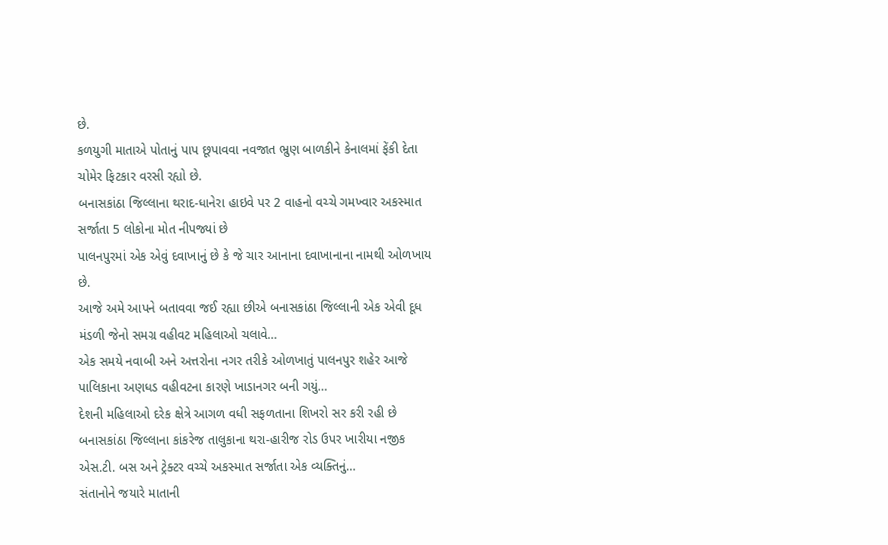છે.
કળયુગી માતાએ પોતાનું પાપ છૂપાવવા નવજાત ભ્રુણ બાળકીને કેનાલમાં ફેંકી દેતા ચોમેર ફિટકાર વરસી રહ્યો છે.
બનાસકાંઠા જિલ્લાના થરાદ-ધાનેરા હાઇવે પર 2 વાહનો વચ્ચે ગમખ્વાર અકસ્માત સર્જાતા 5 લોકોના મોત નીપજ્યાં છે
પાલનપુરમાં એક એવું દવાખાનું છે કે જે ચાર આનાના દવાખાનાના નામથી ઓળખાય છે.
આજે અમે આપને બતાવવા જઈ રહ્યા છીએ બનાસકાંઠા જિલ્લાની એક એવી દૂધ મંડળી જેનો સમગ્ર વહીવટ મહિલાઓ ચલાવે…
એક સમયે નવાબી અને અત્તરોના નગર તરીકે ઓળખાતું પાલનપુર શહેર આજે પાલિકાના અણધડ વહીવટના કારણે ખાડાનગર બની ગયું…
દેશની મહિલાઓ દરેક ક્ષેત્રે આગળ વધી સફળતાના શિખરો સર કરી રહી છે
બનાસકાંઠા જિલ્લાના કાંકરેજ તાલુકાના થરા-હારીજ રોડ ઉપર ખારીયા નજીક એસ.ટી. બસ અને ટ્રેક્ટર વચ્ચે અકસ્માત સર્જાતા એક વ્યક્તિનું…
સંતાનોને જયારે માતાની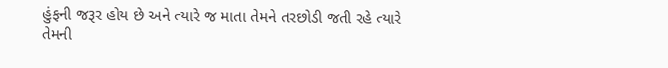હુંફની જરૂર હોય છે અને ત્યારે જ માતા તેમને તરછોડી જતી રહે ત્યારે તેમની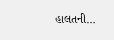હાલતની…